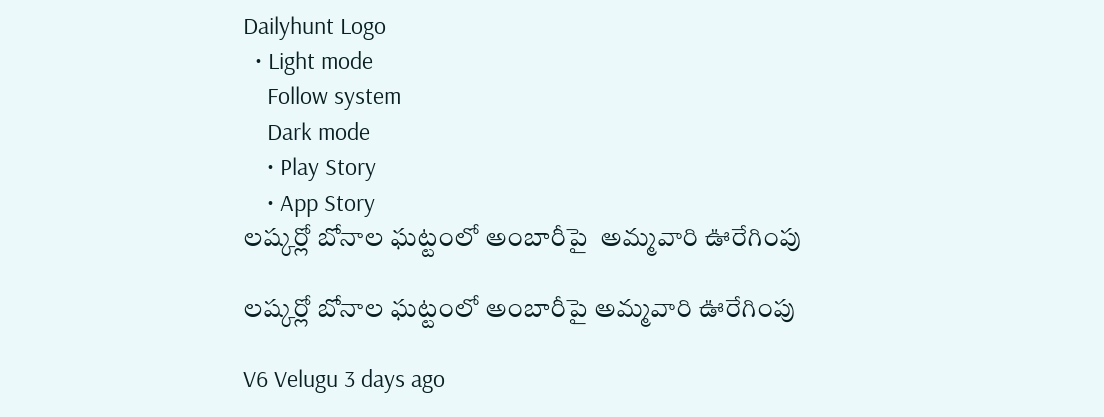Dailyhunt Logo
  • Light mode
    Follow system
    Dark mode
    • Play Story
    • App Story
లష్కర్లో బోనాల ఘట్టంలో అంబారీపై  అమ్మవారి ఊరేగింపు

లష్కర్లో బోనాల ఘట్టంలో అంబారీపై అమ్మవారి ఊరేగింపు

V6 Velugu 3 days ago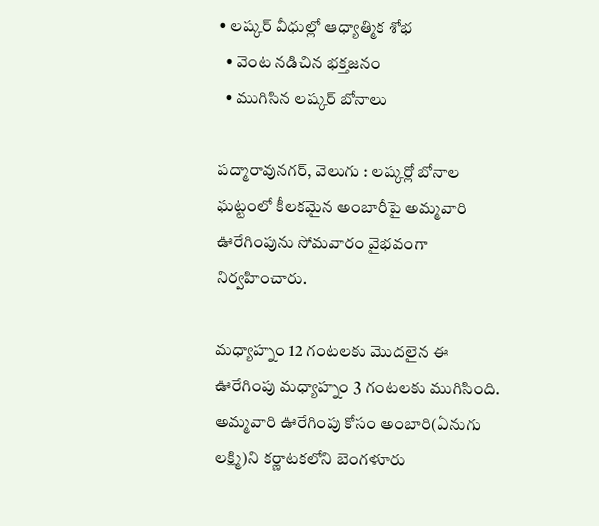• లష్కర్ వీధుల్లో ఆధ్యాత్మిక శోభ
  • వెంట నడిచిన భక్తజనం
  • ముగిసిన లష్కర్ బోనాలు

పద్మారావునగర్, వెలుగు : లష్కర్లో బోనాల ఘట్టంలో కీలకమైన అంబారీపై అమ్మవారి ఊరేగింపును సోమవారం వైభవంగా నిర్వహించారు.

మధ్యాహ్నం 12 గంటలకు మొదలైన ఈ ఊరేగింపు మధ్యాహ్నం 3 గంటలకు ముగిసింది. అమ్మవారి ఊరేగింపు కోసం అంబారి(ఏనుగు లక్ష్మి)ని కర్ణాటకలోని బెంగళూరు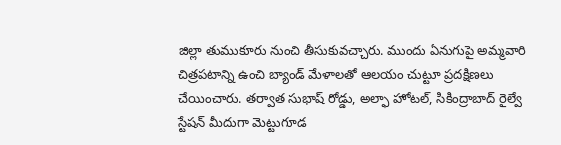జిల్లా తుముకూరు నుంచి తీసుకువచ్చారు. ముందు ఏనుగుపై అమ్మవారి చిత్రపటాన్ని ఉంచి బ్యాండ్ మేళాలతో ఆలయం చుట్టూ ప్రదక్షిణలు చేయించారు. తర్వాత సుభాష్ రోడ్డు, అల్ఫా హోటల్, సికింద్రాబాద్ రైల్వే స్టేషన్ మీదుగా మెట్టుగూడ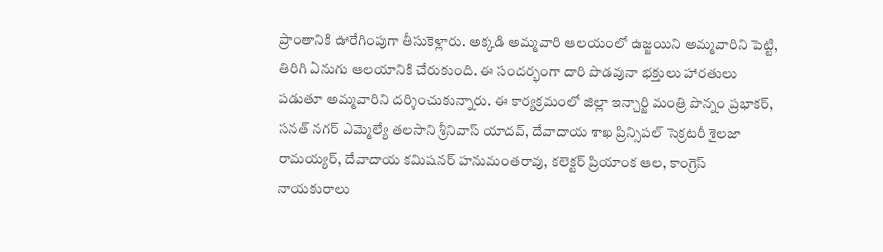ప్రాంతానికి ఊరేగింపుగా తీసుకెళ్లారు. అక్కడి అమ్మవారి ఆలయంలో ఉజ్జయిని అమ్మవారిని పెట్టి, తిరిగి ఏనుగు ఆలయానికి చేరుకుంది. ఈ సందర్భంగా దారి పొడవునా భక్తులు హారతులు పడుతూ అమ్మవారిని దర్శించుకున్నారు. ఈ కార్యక్రమంలో జిల్లా ఇన్చార్జి మంత్రి పొన్నం ప్రభాకర్, సనత్ నగర్ ఎమ్మెల్యే తలసాని శ్రీనివాస్ యాదవ్, దేవాదాయ శాఖ ప్రిన్సిపల్ సెక్రటరీ శైలజా రామయ్యర్, దేవాదాయ కమిషనర్ హనుమంతరావు, కలెక్టర్ ప్రియాంక ఆల, కాంగ్రెస్ నాయకురాలు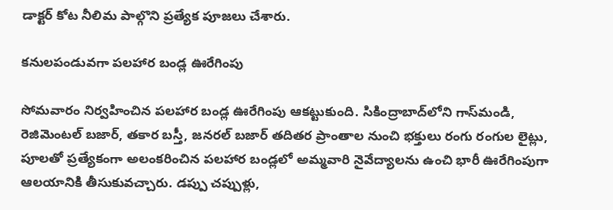డాక్టర్ కోట నీలిమ పాల్గొని ప్రత్యేక పూజలు చేశారు.

కనులపండువగా పలహార బండ్ల ఊరేగింపు

సోమవారం నిర్వహించిన పలహార బండ్ల ఊరేగింపు ఆకట్టుకుంది. సికింద్రాబాద్‌లోని గాస్‌మండి, రెజిమెంటల్ బజార్, తకార బస్తీ, జనరల్ బజార్ తదితర ప్రాంతాల నుంచి భక్తులు రంగు రంగుల లైట్లు, పూలతో ప్రత్యేకంగా అలంకరించిన పలహార బండ్లలో అమ్మవారి నైవేద్యాలను ఉంచి భారీ ఊరేగింపుగా ఆలయానికి తీసుకువచ్చారు. డప్పు చప్పుళ్లు,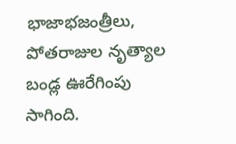భాజాభజంత్రీలు, పోతరాజుల నృత్యాల బండ్ల ఊరేగింపు సాగింది.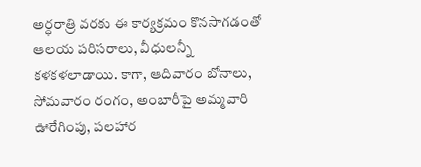అర్ధరాత్రి వరకు ఈ కార్యక్రమం కొనసాగడంతో ఆలయ పరిసరాలు, వీధులన్నీ కళకళలాడాయి. కాగా, ఆదివారం బోనాలు, సోమవారం రంగం, అంబారీపై అమ్మవారి ఊరేగింపు, పలహార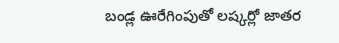బండ్ల ఊరేగింపుతో లష్కర్లో జాతర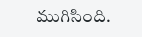ముగిసింది.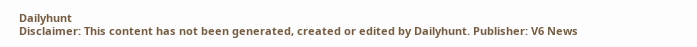Dailyhunt
Disclaimer: This content has not been generated, created or edited by Dailyhunt. Publisher: V6 News